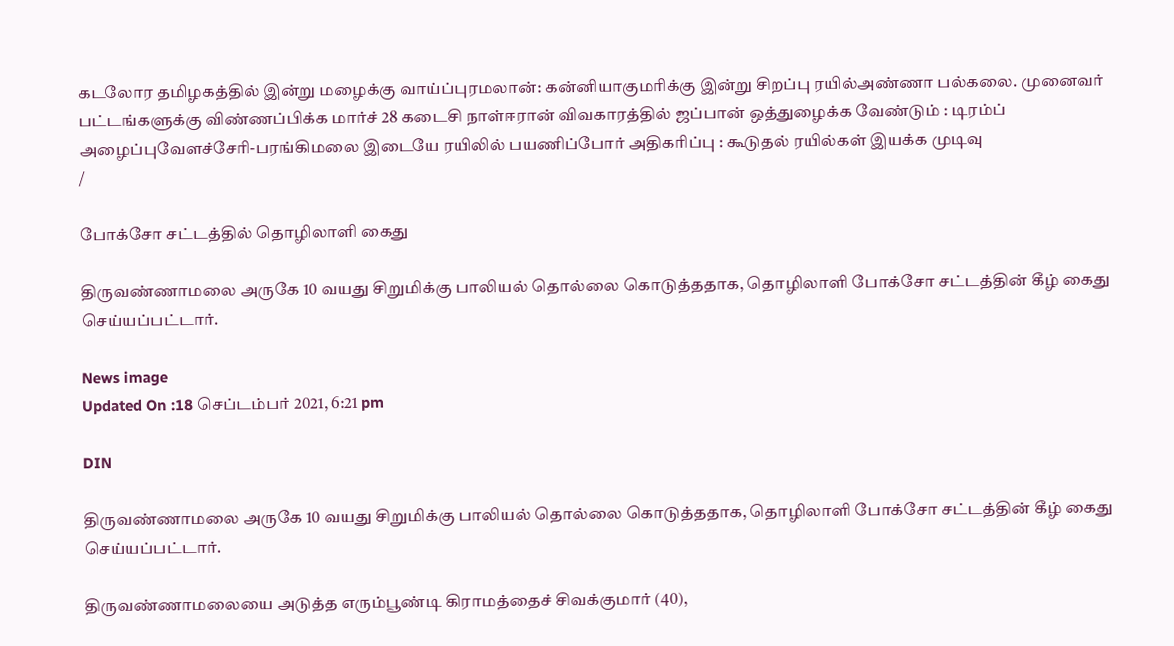கடலோர தமிழகத்தில் இன்று மழைக்கு வாய்ப்புரமலான்: கன்னியாகுமரிக்கு இன்று சிறப்பு ரயில்அண்ணா பல்கலை. முனைவர் பட்டங்களுக்கு விண்ணப்பிக்க மார்ச் 28 கடைசி நாள்ஈரான் விவகாரத்தில் ஜப்பான் ஒத்துழைக்க வேண்டும் : டிரம்ப் அழைப்புவேளச்சேரி-பரங்கிமலை இடையே ரயிலில் பயணிப்போர் அதிகரிப்பு : கூடுதல் ரயில்கள் இயக்க முடிவு
/

போக்சோ சட்டத்தில் தொழிலாளி கைது

திருவண்ணாமலை அருகே 10 வயது சிறுமிக்கு பாலியல் தொல்லை கொடுத்ததாக, தொழிலாளி போக்சோ சட்டத்தின் கீழ் கைது செய்யப்பட்டார்.

News image
Updated On :18 செப்டம்பர் 2021, 6:21 pm

DIN

திருவண்ணாமலை அருகே 10 வயது சிறுமிக்கு பாலியல் தொல்லை கொடுத்ததாக, தொழிலாளி போக்சோ சட்டத்தின் கீழ் கைது செய்யப்பட்டார்.

திருவண்ணாமலையை அடுத்த எரும்பூண்டி கிராமத்தைச் சிவக்குமார் (40),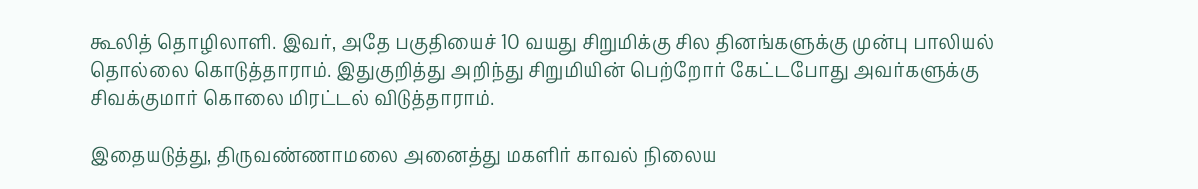கூலித் தொழிலாளி. இவர், அதே பகுதியைச் 10 வயது சிறுமிக்கு சில தினங்களுக்கு முன்பு பாலியல் தொல்லை கொடுத்தாராம். இதுகுறித்து அறிந்து சிறுமியின் பெற்றோர் கேட்டபோது அவர்களுக்கு சிவக்குமார் கொலை மிரட்டல் விடுத்தாராம்.

இதையடுத்து, திருவண்ணாமலை அனைத்து மகளிர் காவல் நிலைய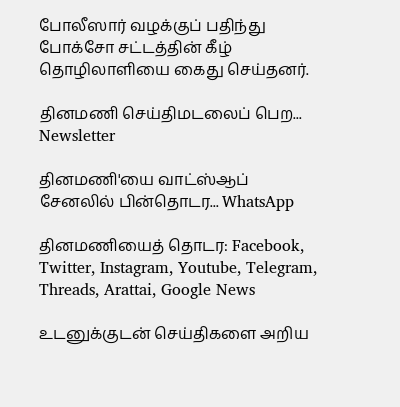போலீஸார் வழக்குப் பதிந்து போக்சோ சட்டத்தின் கீழ் தொழிலாளியை கைது செய்தனர்.

தினமணி செய்திமடலைப் பெற... Newsletter

தினமணி'யை வாட்ஸ்ஆப் சேனலில் பின்தொடர... WhatsApp

தினமணியைத் தொடர: Facebook, Twitter, Instagram, Youtube, Telegram, Threads, Arattai, Google News

உடனுக்குடன் செய்திகளை அறிய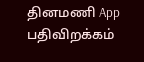தினமணி App பதிவிறக்கம்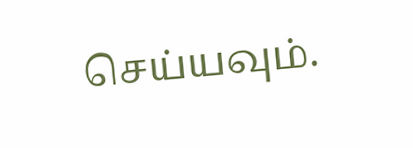செய்யவும்.